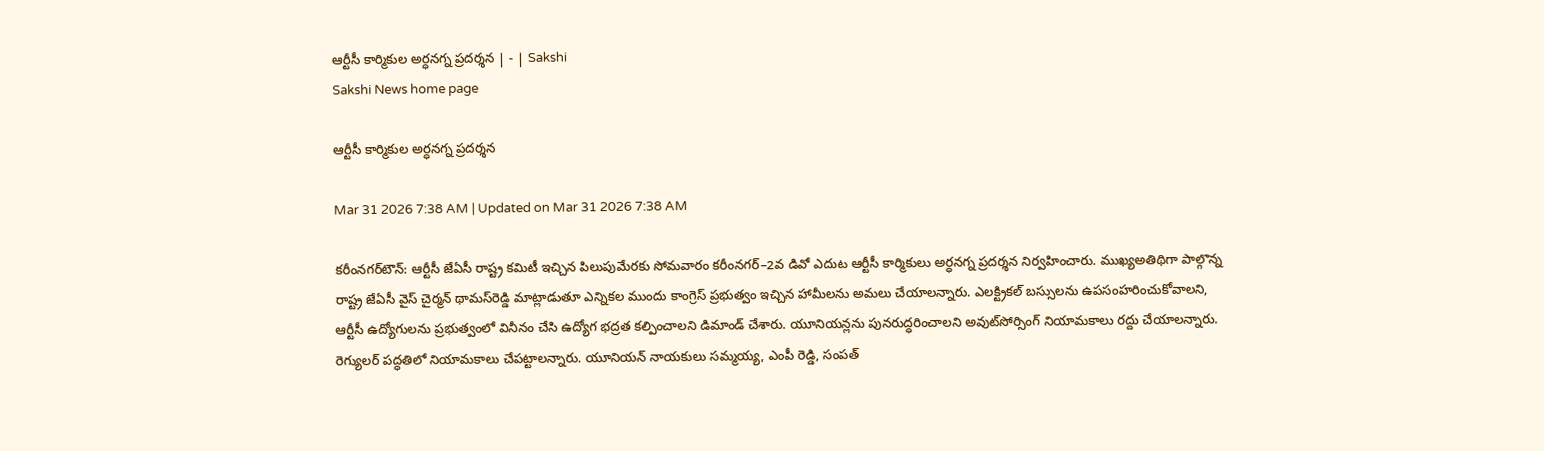ఆర్టీసీ కార్మికుల అర్ధనగ్న ప్రదర్శన | - | Sakshi
Sakshi News home page

ఆర్టీసీ కార్మికుల అర్ధనగ్న ప్రదర్శన

Mar 31 2026 7:38 AM | Updated on Mar 31 2026 7:38 AM

కరీంనగర్‌టౌన్‌: ఆర్టీసీ జేఏసీ రాష్ట్ర కమిటీ ఇచ్చిన పిలుపుమేరకు సోమవారం కరీంనగర్‌–2వ డివో ఎదుట ఆర్టీసీ కార్మికులు అర్ధనగ్న ప్రదర్శన నిర్వహించారు. ముఖ్యఅతిథిగా పాల్గొన్న రాష్ట్ర జేఏసీ వైస్‌ చైర్మన్‌ థామస్‌రెడ్డి మాట్లాడుతూ ఎన్నికల ముందు కాంగ్రెస్‌ ప్రభుత్వం ఇచ్చిన హామీలను అమలు చేయాలన్నారు. ఎలక్ట్రికల్‌ బస్సులను ఉపసంహరించుకోవాలని, ఆర్టీసీ ఉద్యోగులను ప్రభుత్వంలో వినీనం చేసి ఉద్యోగ భద్రత కల్పించాలని డిమాండ్‌ చేశారు. యూనియన్లను పునరుద్ధరించాలని అవుట్‌సోర్సింగ్‌ నియామకాలు రద్దు చేయాలన్నారు. రెగ్యులర్‌ పద్ధతిలో నియామకాలు చేపట్టాలన్నారు. యూనియన్‌ నాయకులు సమ్మయ్య, ఎంపీ రెడ్డి, సంపత్‌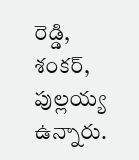రెడ్డి, శంకర్‌, పుల్లయ్య ఉన్నారు.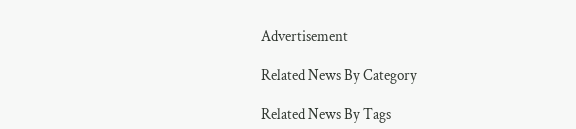Advertisement

Related News By Category

Related News By Tags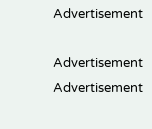Advertisement

Advertisement
Advertisement